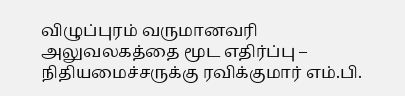விழுப்புரம் வருமானவரி அலுவலகத்தை மூட எதிர்ப்பு – நிதியமைச்சருக்கு ரவிக்குமார் எம்.பி.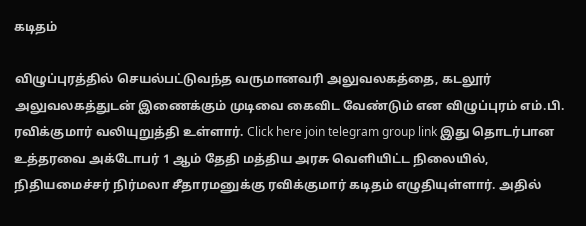கடிதம்

விழுப்புரத்தில் செயல்பட்டுவந்த வருமானவரி அலுவலகத்தை, கடலூர் அலுவலகத்துடன் இணைக்கும் முடிவை கைவிட வேண்டும் என விழுப்புரம் எம்.பி. ரவிக்குமார் வலியுறுத்தி உள்ளார். Click here join telegram group link இது தொடர்பான உத்தரவை அக்டோபர் 1 ஆம் தேதி மத்திய அரசு வெளியிட்ட நிலையில், நிதியமைச்சர் நிர்மலா சீதாரமனுக்கு ரவிக்குமார் கடிதம் எழுதியுள்ளார். அதில்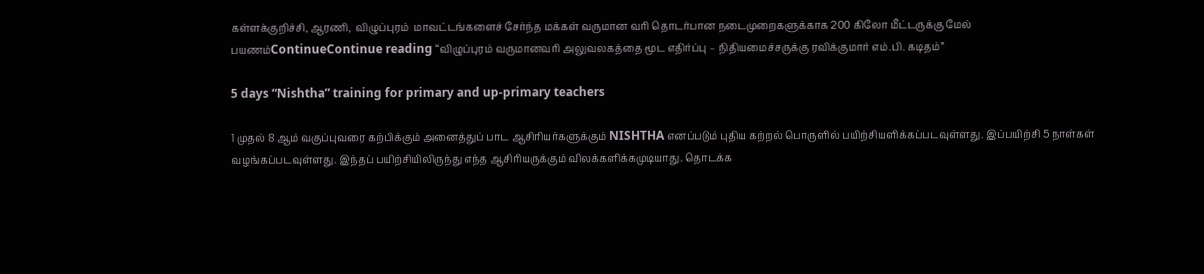கள்ளக்குறிச்சி, ஆரணி,  விழுப்புரம்  மாவட்டங்களைச் சேர்ந்த மக்கள் வருமான வரி தொடர்பான நடைமுறைகளுக்காக 200 கிலோ மீட்டருக்கு மேல் பயணம்ContinueContinue reading “விழுப்புரம் வருமானவரி அலுவலகத்தை மூட எதிர்ப்பு – நிதியமைச்சருக்கு ரவிக்குமார் எம்.பி. கடிதம்”

5 days “Nishtha” training for primary and up-primary teachers

1 முதல் 8 ஆம் வகுப்புவரை கற்பிக்கும் அனைத்துப் பாட ஆசிரியர்களுக்கும் NISHTHA எனப்படும் புதிய கற்றல் பொருளில் பயிற்சியளிக்கப்படவுள்ளது. இப்பயிற்சி 5 நாள்கள் வழங்கப்படவுள்ளது. இந்தப் பயிற்சியிலிருந்து எந்த ஆசிரியருக்கும் விலக்களிக்கமுடியாது. தொடக்க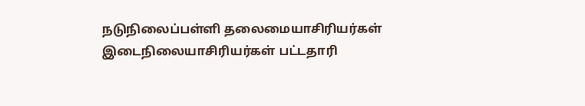நடுநிலைப்பள்ளி தலைமையாசிரியர்கள் இடைநிலையாசிரியர்கள் பட்டதாரி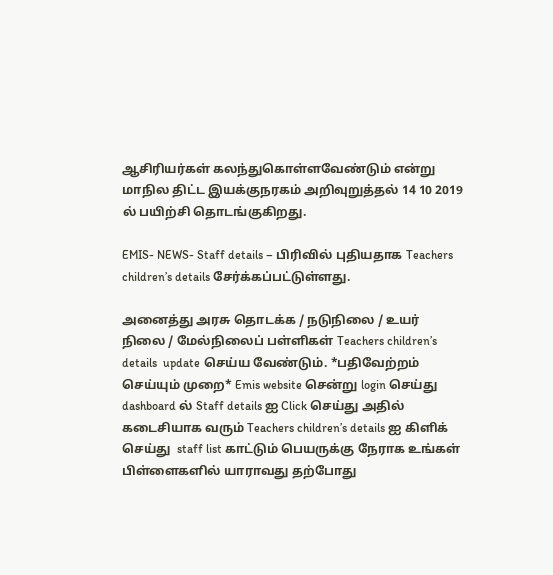ஆசிரியர்கள் கலந்துகொள்ளவேண்டும் என்று மாநில திட்ட இயக்குநரகம் அறிவுறுத்தல் 14 10 2019 ல் பயிற்சி தொடங்குகிறது.

EMIS- NEWS- Staff details – பிரிவில் புதியதாக Teachers children’s details சேர்க்கப்பட்டுள்ளது.

அனைத்து அரசு தொடக்க / நடுநிலை / உயர் நிலை / மேல்நிலைப் பள்ளிகள் Teachers children’s details  update செய்ய வேண்டும். *பதிவேற்றம் செய்யும் முறை* Emis website சென்று login செய்து dashboard ல் Staff details ஐ Click செய்து அதில்  கடைசியாக வரும் Teachers children’s details ஐ கிளிக் செய்து  staff list காட்டும் பெயருக்கு நேராக உங்கள் பிள்ளைகளில் யாராவது தற்போது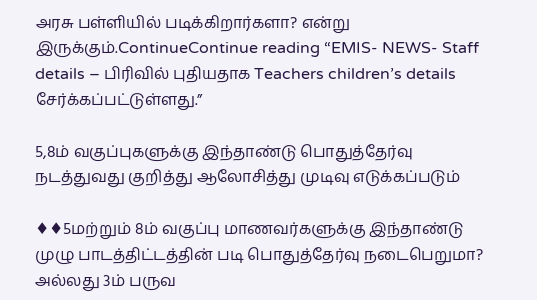அரசு பள்ளியில் படிக்கிறார்களா? என்று இருக்கும்.ContinueContinue reading “EMIS- NEWS- Staff details – பிரிவில் புதியதாக Teachers children’s details சேர்க்கப்பட்டுள்ளது.”

5,8ம் வகுப்புகளுக்கு இந்தாண்டு பொதுத்தேர்வு நடத்துவது குறித்து ஆலோசித்து முடிவு எடுக்கப்படும்

♦♦5மற்றும் 8ம் வகுப்பு மாணவர்களுக்கு இந்தாண்டு முழு பாடத்திட்டத்தின் படி பொதுத்தேர்வு நடைபெறுமா? அல்லது 3ம் பருவ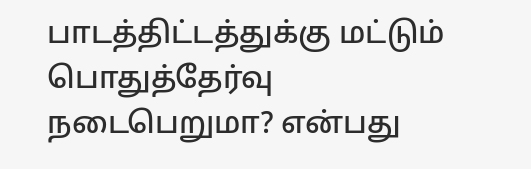பாடத்திட்டத்துக்கு மட்டும் பொதுத்தேர்வு நடைபெறுமா? என்பது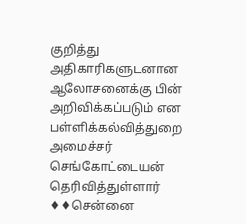குறித்து அதிகாரிகளுடனான ஆலோசனைக்கு பின் அறிவிக்கப்படும் என பள்ளிக்கல்வித்துறை அமைச்சர் செங்கோட்டையன் தெரிவித்துள்ளார் ♦♦சென்னை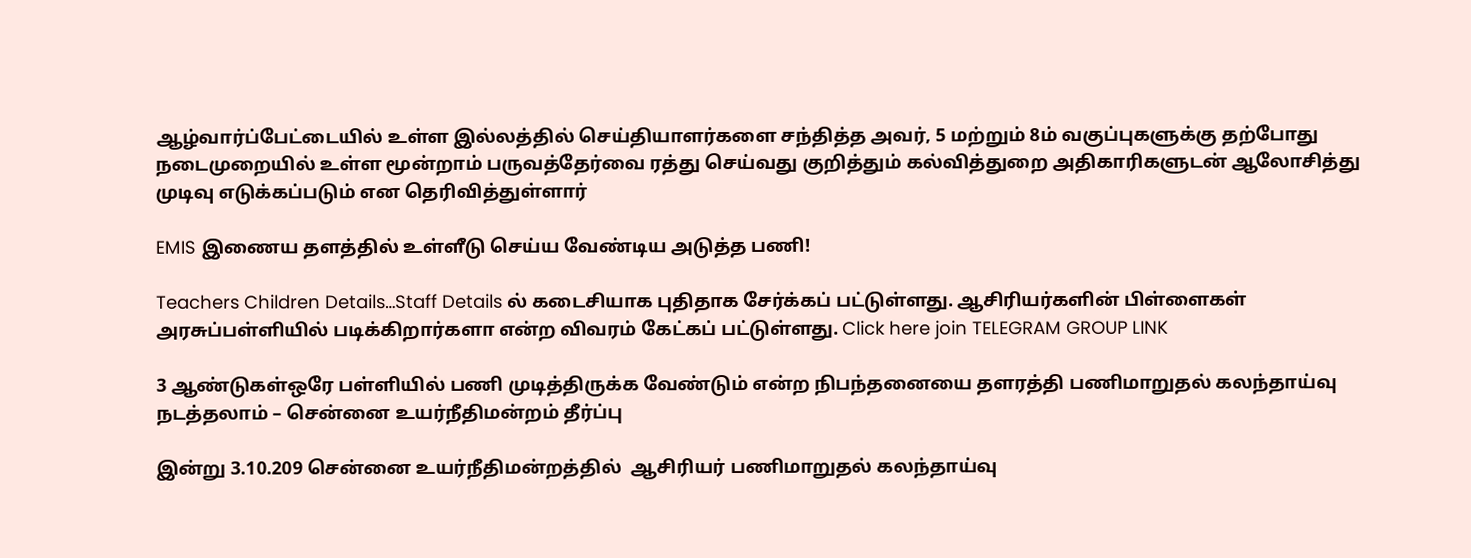ஆழ்வார்ப்பேட்டையில் உள்ள இல்லத்தில் செய்தியாளர்களை சந்தித்த அவர், 5 மற்றும் 8ம் வகுப்புகளுக்கு தற்போது நடைமுறையில் உள்ள மூன்றாம் பருவத்தேர்வை ரத்து செய்வது குறித்தும் கல்வித்துறை அதிகாரிகளுடன் ஆலோசித்து முடிவு எடுக்கப்படும் என தெரிவித்துள்ளார்

EMIS இணைய தளத்தில் உள்ளீடு செய்ய வேண்டிய அடுத்த பணி!

Teachers Children Details…Staff Details ல் கடைசியாக புதிதாக சேர்க்கப் பட்டுள்ளது. ஆசிரியர்களின் பிள்ளைகள் அரசுப்பள்ளியில் படிக்கிறார்களா என்ற விவரம் கேட்கப் பட்டுள்ளது. Click here join TELEGRAM GROUP LINK

3 ஆண்டுகள்ஒரே பள்ளியில் பணி முடித்திருக்க வேண்டும் என்ற நிபந்தனையை தளரத்தி பணிமாறுதல் கலந்தாய்வு நடத்தலாம் – சென்னை உயர்நீதிமன்றம் தீர்ப்பு

இன்று 3.10.209 சென்னை உயர்நீதிமன்றத்தில்  ஆசிரியர் பணிமாறுதல் கலந்தாய்வு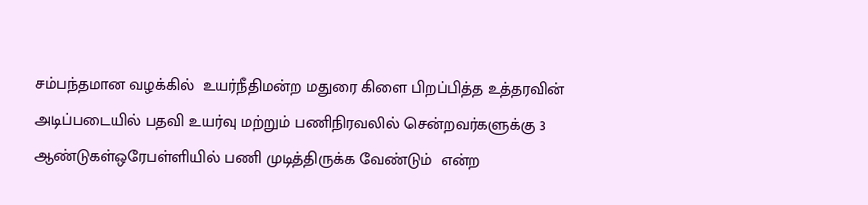சம்பந்தமான வழக்கில்  உயர்நீதிமன்ற மதுரை கிளை பிறப்பித்த உத்தரவின் அடிப்படையில் பதவி உயர்வு மற்றும் பணிநிரவலில் சென்றவர்களுக்கு 3 ஆண்டுகள்ஒரேபள்ளியில் பணி முடித்திருக்க வேண்டும்  என்ற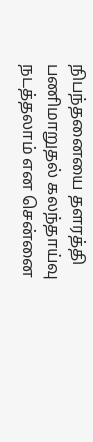நிபந்தனையை தளரத்தி பணிமாறுதல் கலந்தாய்வு நடத்தலாம் என சென்னை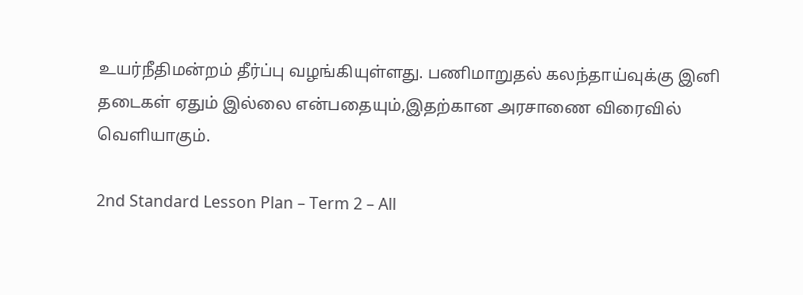உயர்நீதிமன்றம் தீர்ப்பு வழங்கியுள்ளது. பணிமாறுதல் கலந்தாய்வுக்கு இனி தடைகள் ஏதும் இல்லை என்பதையும்,இதற்கான அரசாணை விரைவில் வெளியாகும்.

2nd Standard Lesson Plan – Term 2 – All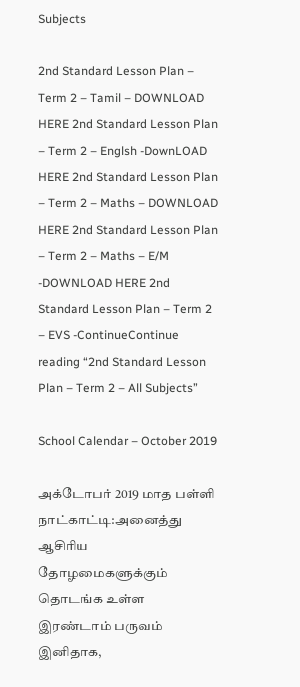Subjects

2nd Standard Lesson Plan – Term 2 – Tamil – DOWNLOAD HERE 2nd Standard Lesson Plan – Term 2 – Englsh -DownLOAD HERE 2nd Standard Lesson Plan – Term 2 – Maths – DOWNLOAD HERE 2nd Standard Lesson Plan – Term 2 – Maths – E/M -DOWNLOAD HERE 2nd Standard Lesson Plan – Term 2 – EVS -ContinueContinue reading “2nd Standard Lesson Plan – Term 2 – All Subjects”

School Calendar – October 2019

அக்டோபர் 2019 மாத பள்ளி நாட்காட்டி:அனைத்து ஆசிரிய தோழமைகளுக்கும் தொடங்க உள்ள இரண்டாம் பருவம் இனிதாக,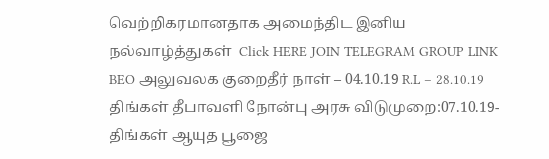வெற்றிகரமானதாக அமைந்திட இனிய நல்வாழ்த்துகள்  Click HERE JOIN TELEGRAM GROUP LINK BEO அலுவலக குறைதீர் நாள் – 04.10.19 R.L – 28.10.19 திங்கள் தீபாவளி நோன்பு அரசு விடுமுறை:07.10.19- திங்கள் ஆயுத பூஜை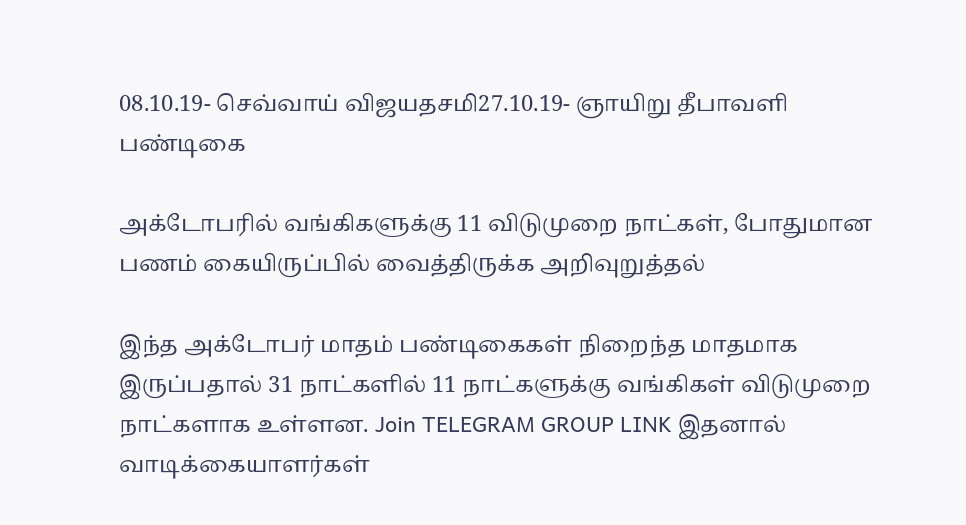08.10.19- செவ்வாய் விஜயதசமி27.10.19- ஞாயிறு தீபாவளி பண்டிகை

அக்டோபரில் வங்கிகளுக்கு 11 விடுமுறை நாட்கள், போதுமான பணம் கையிருப்பில் வைத்திருக்க அறிவுறுத்தல்

இந்த அக்டோபர் மாதம் பண்டிகைகள் நிறைந்த மாதமாக இருப்பதால் 31 நாட்களில் 11 நாட்களுக்கு வங்கிகள் விடுமுறை நாட்களாக உள்ளன. Join TELEGRAM GROUP LINK இதனால் வாடிக்கையாளர்கள்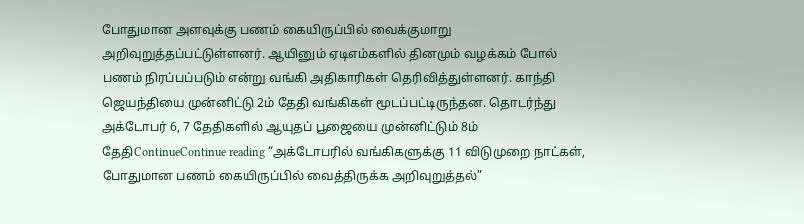போதுமான அளவுக்கு பணம் கையிருப்பில் வைக்குமாறு அறிவுறுத்தப்பட்டுள்ளனர். ஆயினும் ஏடிஎம்களில் தினமும் வழக்கம் போல் பணம் நிரப்பப்படும் என்று வங்கி அதிகாரிகள் தெரிவித்துள்ளனர். காந்தி ஜெயந்தியை முன்னிட்டு 2ம் தேதி வங்கிகள் மூடப்பட்டிருந்தன. தொடர்ந்து அக்டோபர் 6, 7 தேதிகளில் ஆயுதப் பூஜையை முன்னிட்டும் 8ம் தேதிContinueContinue reading “அக்டோபரில் வங்கிகளுக்கு 11 விடுமுறை நாட்கள், போதுமான பணம் கையிருப்பில் வைத்திருக்க அறிவுறுத்தல்”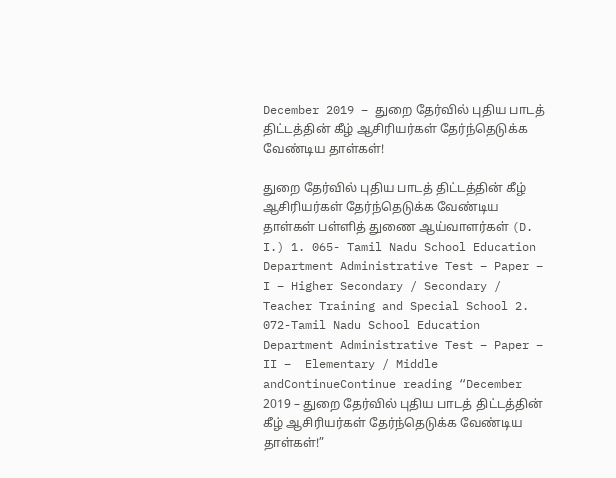December 2019 – துறை தேர்வில் புதிய பாடத் திட்டத்தின் கீழ் ஆசிரியர்கள் தேர்ந்தெடுக்க வேண்டிய தாள்கள்!

துறை தேர்வில் புதிய பாடத் திட்டத்தின் கீழ் ஆசிரியர்கள் தேர்ந்தெடுக்க வேண்டிய தாள்கள் பள்ளித் துணை ஆய்வாளர்கள் (D. I.) 1. 065- Tamil Nadu School Education Department Administrative Test – Paper – I – Higher Secondary / Secondary / Teacher Training and Special School 2. 072-Tamil Nadu School Education Department Administrative Test – Paper – II –  Elementary / Middle andContinueContinue reading “December 2019 – துறை தேர்வில் புதிய பாடத் திட்டத்தின் கீழ் ஆசிரியர்கள் தேர்ந்தெடுக்க வேண்டிய தாள்கள்!”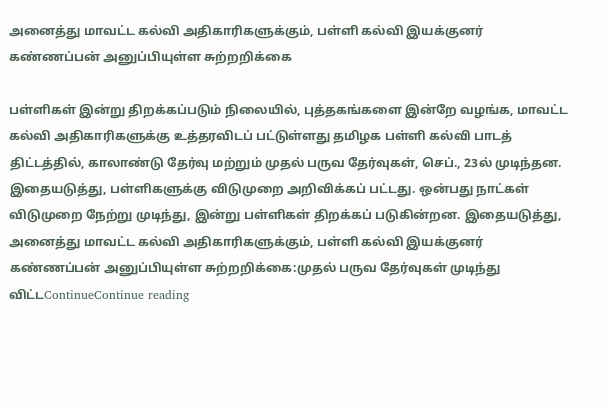அனைத்து மாவட்ட கல்வி அதிகாரிகளுக்கும், பள்ளி கல்வி இயக்குனர் கண்ணப்பன் அனுப்பியுள்ள சுற்றறிக்கை

பள்ளிகள் இன்று திறக்கப்படும் நிலையில், புத்தகங்களை இன்றே வழங்க, மாவட்ட கல்வி அதிகாரிகளுக்கு உத்தரவிடப் பட்டுள்ளது தமிழக பள்ளி கல்வி பாடத் திட்டத்தில், காலாண்டு தேர்வு மற்றும் முதல் பருவ தேர்வுகள், செப்., 23ல் முடிந்தன. இதையடுத்து, பள்ளிகளுக்கு விடுமுறை அறிவிக்கப் பட்டது. ஒன்பது நாட்கள் விடுமுறை நேற்று முடிந்து, இன்று பள்ளிகள் திறக்கப் படுகின்றன. இதையடுத்து, அனைத்து மாவட்ட கல்வி அதிகாரிகளுக்கும், பள்ளி கல்வி இயக்குனர் கண்ணப்பன் அனுப்பியுள்ள சுற்றறிக்கை:முதல் பருவ தேர்வுகள் முடிந்து விட்டContinueContinue reading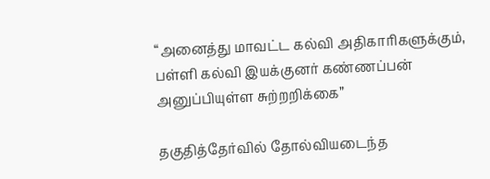“அனைத்து மாவட்ட கல்வி அதிகாரிகளுக்கும், பள்ளி கல்வி இயக்குனர் கண்ணப்பன் அனுப்பியுள்ள சுற்றறிக்கை”

தகுதித்தேர்வில் தோல்வியடைந்த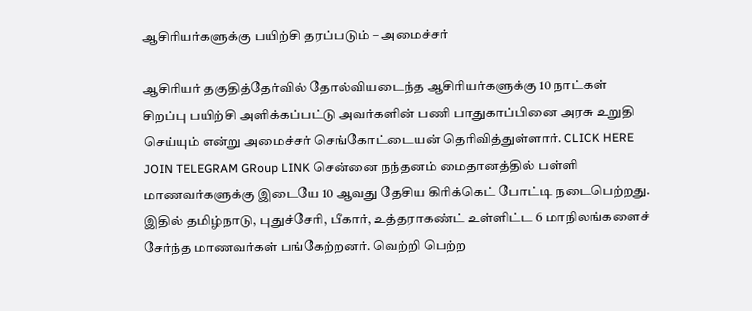ஆசிரியர்களுக்கு பயிற்சி தரப்படும் – அமைச்சர்

ஆசிரியர் தகுதித்தேர்வில் தோல்வியடைந்த ஆசிரியர்களுக்கு 10 நாட்கள்  சிறப்பு பயிற்சி அளிக்கப்பட்டு அவர்களின் பணி பாதுகாப்பினை அரசு உறுதி செய்யும் என்று அமைச்சர் செங்கோட்டையன் தெரிவித்துள்ளார். CLICK HERE JOIN TELEGRAM GRoup LINK சென்னை நந்தனம் மைதானத்தில் பள்ளி மாணவர்களுக்கு இடையே 10 ஆவது தேசிய கிரிக்கெட் போட்டி நடைபெற்றது. இதில் தமிழ்நாடு, புதுச்சேரி, பீகார், உத்தராகண்ட் உள்ளிட்ட 6 மாநிலங்களைச் சேர்ந்த மாணவர்கள் பங்கேற்றனர். வெற்றி பெற்ற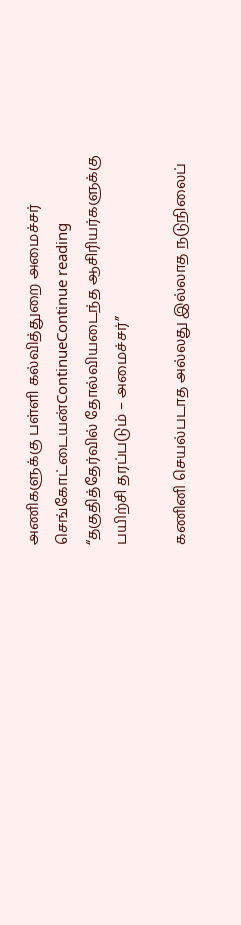அணிகளுக்கு பள்ளி கல்வித்துறை அமைச்சர்  செங்கோட்டையன்ContinueContinue reading “தகுதித்தேர்வில் தோல்வியடைந்த ஆசிரியர்களுக்கு பயிற்சி தரப்படும் – அமைச்சர்”

கணினி செயல்படாத அல்லது இல்லாத நடுநிலைப்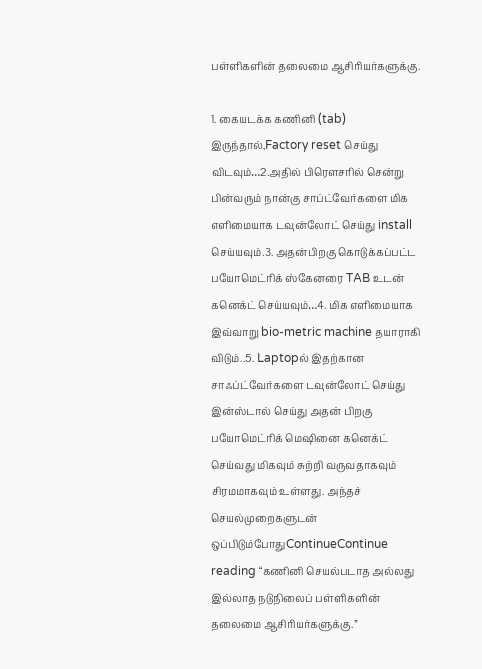பள்ளிகளின் தலைமை ஆசிரியர்களுக்கு.

1. கையடக்க கணினி (tab) இருந்தால்,Factory reset செய்து விடவும்…2.அதில் பிரௌசரில் சென்று பின்வரும் நான்கு சாப்ட்வேர்களை மிக எளிமையாக டவுன்லோட் செய்து install செய்யவும்.3. அதன்பிறகு கொடுக்கப்பட்ட பயோமெட்ரிக் ஸ்கேனரை TAB உடன் கனெக்ட் செய்யவும்…4. மிக எளிமையாக இவ்வாறு bio-metric machine தயாராகி விடும்..5. Laptopல் இதற்கான சாஃப்ட்வேர்களை டவுன்லோட் செய்து இன்ஸ்டால் செய்து அதன் பிறகு பயோமெட்ரிக் மெஷினை கனெக்ட் செய்வது மிகவும் சுற்றி வருவதாகவும் சிரமமாகவும் உள்ளது. அந்தச் செயல்முறைகளுடன் ஒப்பிடும்போதுContinueContinue reading “கணினி செயல்படாத அல்லது இல்லாத நடுநிலைப் பள்ளிகளின் தலைமை ஆசிரியர்களுக்கு.”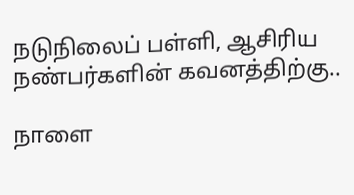நடுநிலைப் பள்ளி, ஆசிரிய நண்பர்களின் கவனத்திற்கு..

நாளை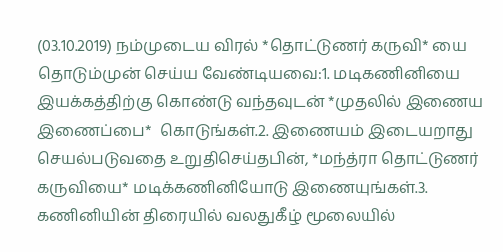(03.10.2019) நம்முடைய விரல் *தொட்டுணர் கருவி* யை தொடும்முன் செய்ய வேண்டியவை:1. மடிகணினியை இயக்கத்திற்கு கொண்டு வந்தவுடன் *முதலில் இணைய இணைப்பை*  கொடுங்கள்.2. இணையம் இடையறாது செயல்படுவதை உறுதிசெய்தபின், *மந்த்ரா தொட்டுணர் கருவியை* மடிக்கணினியோடு இணையுங்கள்.3. கணினியின் திரையில் வலதுகீழ் மூலையில்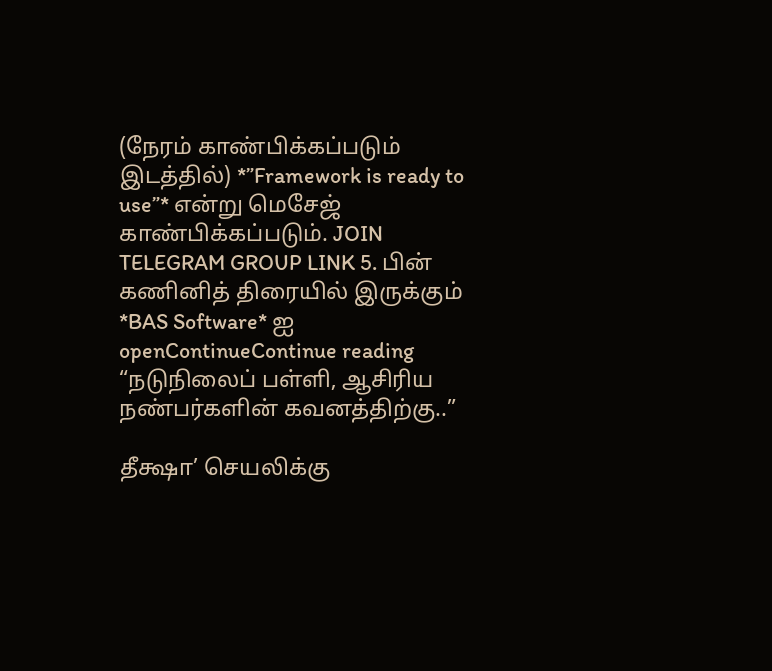(நேரம் காண்பிக்கப்படும் இடத்தில்) *”Framework is ready to use”* என்று மெசேஜ் காண்பிக்கப்படும். JOIN TELEGRAM GROUP LINK 5. பின் கணினித் திரையில் இருக்கும் *BAS Software* ஐ openContinueContinue reading “நடுநிலைப் பள்ளி, ஆசிரிய நண்பர்களின் கவனத்திற்கு..”

தீக்ஷா’ செயலிக்கு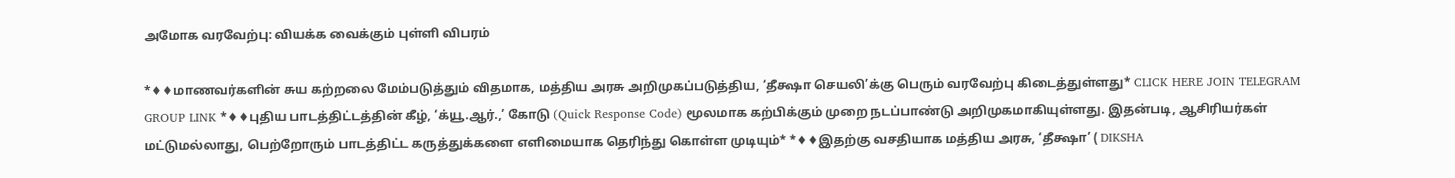அமோக வரவேற்பு: வியக்க வைக்கும் புள்ளி விபரம்

*♦♦மாணவர்களின் சுய கற்றலை மேம்படுத்தும் விதமாக, மத்திய அரசு அறிமுகப்படுத்திய, ‘தீக்ஷா செயலி’க்கு பெரும் வரவேற்பு கிடைத்துள்ளது* CLICK HERE JOIN TELEGRAM GROUP LINK *♦♦புதிய பாடத்திட்டத்தின் கீழ், ‘க்யூ.ஆர்.,’ கோடு (Quick Response Code) மூலமாக கற்பிக்கும் முறை நடப்பாண்டு அறிமுகமாகியுள்ளது. இதன்படி, ஆசிரியர்கள் மட்டுமல்லாது, பெற்றோரும் பாடத்திட்ட கருத்துக்களை எளிமையாக தெரிந்து கொள்ள முடியும்* *♦♦இதற்கு வசதியாக மத்திய அரசு, ‘தீக்ஷா’ ( DIKSHA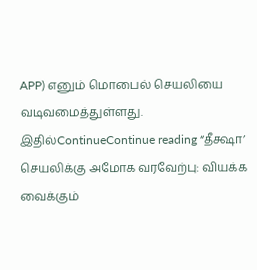APP) எனும் மொபைல் செயலியை வடிவமைத்துள்ளது. இதில்ContinueContinue reading “தீக்ஷா’ செயலிக்கு அமோக வரவேற்பு: வியக்க வைக்கும்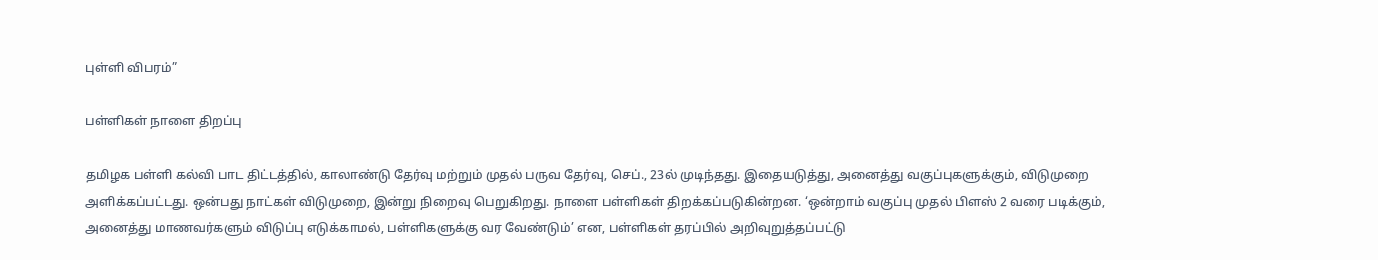புள்ளி விபரம்”

பள்ளிகள் நாளை திறப்பு

தமிழக பள்ளி கல்வி பாட திட்டத்தில், காலாண்டு தேர்வு மற்றும் முதல் பருவ தேர்வு, செப்., 23ல் முடிந்தது. இதையடுத்து, அனைத்து வகுப்புகளுக்கும், விடுமுறை அளிக்கப்பட்டது. ஒன்பது நாட்கள் விடுமுறை, இன்று நிறைவு பெறுகிறது. நாளை பள்ளிகள் திறக்கப்படுகின்றன. ‘ஒன்றாம் வகுப்பு முதல் பிளஸ் 2 வரை படிக்கும், அனைத்து மாணவர்களும் விடுப்பு எடுக்காமல், பள்ளிகளுக்கு வர வேண்டும்’ என, பள்ளிகள் தரப்பில் அறிவுறுத்தப்பட்டு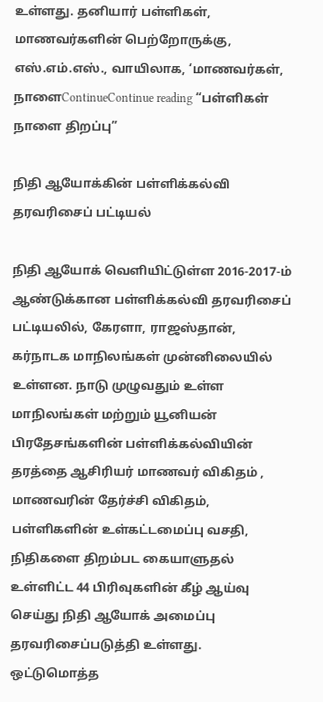உள்ளது. தனியார் பள்ளிகள், மாணவர்களின் பெற்றோருக்கு, எஸ்.எம்.எஸ்., வாயிலாக, ‘மாணவர்கள், நாளைContinueContinue reading “பள்ளிகள் நாளை திறப்பு”

நிதி ஆயோக்கின் பள்ளிக்கல்வி தரவரிசைப் பட்டியல்

நிதி ஆயோக் வெளியிட்டுள்ள 2016-2017-ம் ஆண்டுக்கான பள்ளிக்கல்வி தரவரிசைப் பட்டியலில், கேரளா, ராஜஸ்தான், கர்நாடக மாநிலங்கள் முன்னிலையில் உள்ளன. நாடு முழுவதும் உள்ள மாநிலங்கள் மற்றும் யூனியன் பிரதேசங்களின் பள்ளிக்கல்வியின் தரத்தை ஆசிரியர் மாணவர் விகிதம் , மாணவரின் தேர்ச்சி விகிதம், பள்ளிகளின் உள்கட்டமைப்பு வசதி, நிதிகளை திறம்பட கையாளுதல் உள்ளிட்ட 44 பிரிவுகளின் கீழ் ஆய்வு செய்து நிதி ஆயோக் அமைப்பு தரவரிசைப்படுத்தி உள்ளது. ஒட்டுமொத்த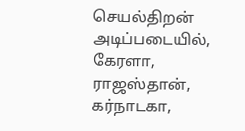செயல்திறன் அடிப்படையில், கேரளா, ராஜஸ்தான், கர்நாடகா,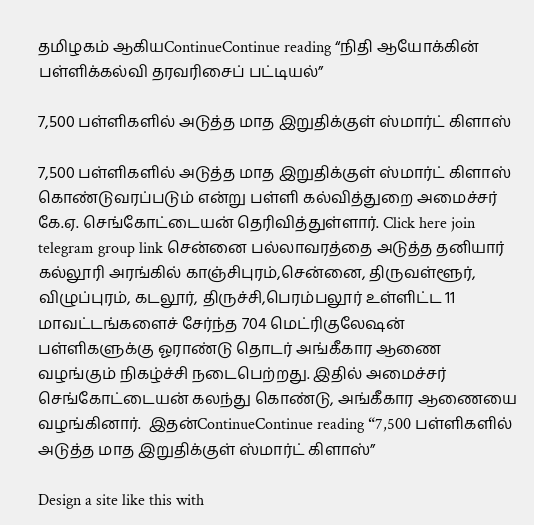தமிழகம் ஆகியContinueContinue reading “நிதி ஆயோக்கின் பள்ளிக்கல்வி தரவரிசைப் பட்டியல்”

7,500 பள்ளிகளில் அடுத்த மாத இறுதிக்குள் ஸ்மார்ட் கிளாஸ்

7,500 பள்ளிகளில் அடுத்த மாத இறுதிக்குள் ஸ்மார்ட் கிளாஸ் கொண்டுவரப்படும் என்று பள்ளி கல்வித்துறை அமைச்சர் கே.ஏ. செங்கோட்டையன் தெரிவித்துள்ளார். Click here join telegram group link சென்னை பல்லாவரத்தை அடுத்த தனியார் கல்லூரி அரங்கில் காஞ்சிபுரம்,சென்னை, திருவள்ளூர், விழுப்புரம், கடலூர், திருச்சி,பெரம்பலூர் உள்ளிட்ட 11  மாவட்டங்களைச் சேர்ந்த 704 மெட்ரிகுலேஷன்  பள்ளிகளுக்கு ஓராண்டு தொடர் அங்கீகார ஆணை வழங்கும் நிகழ்ச்சி நடைபெற்றது. இதில் அமைச்சர் செங்கோட்டையன் கலந்து கொண்டு, அங்கீகார ஆணையை வழங்கினார்.  இதன்ContinueContinue reading “7,500 பள்ளிகளில் அடுத்த மாத இறுதிக்குள் ஸ்மார்ட் கிளாஸ்”

Design a site like this with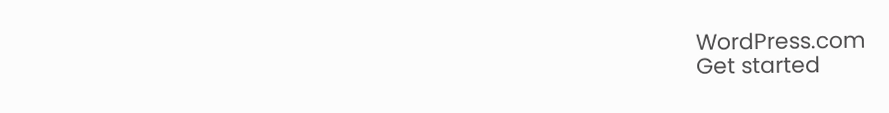WordPress.com
Get started